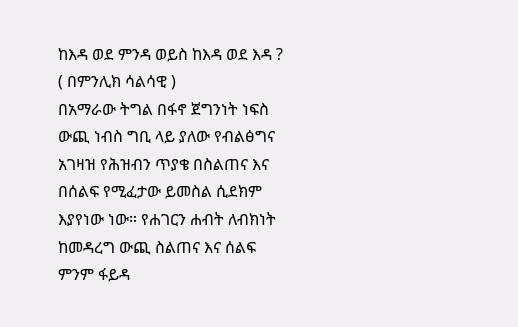ከእዳ ወደ ምንዳ ወይስ ከእዳ ወደ እዳ ? ( በምንሊክ ሳልሳዊ )
በአማራው ትግል በፋኖ ጀግንነት ነፍስ ውጪ ነብስ ግቢ ላይ ያለው የብልፅግና አገዛዝ የሕዝብን ጥያቄ በስልጠና እና በሰልፍ የሚፈታው ይመስል ሲደክም እያየነው ነው። የሐገርን ሐብት ለብክነት ከመዳረግ ውጪ ስልጠና እና ሰልፍ ምንም ፋይዳ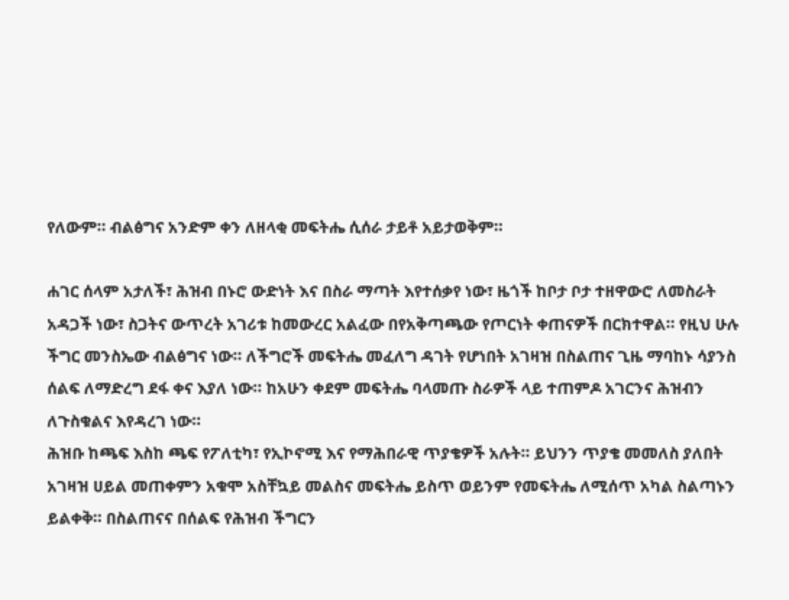የለውም። ብልፅግና አንድም ቀን ለዘላቂ መፍትሔ ሲሰራ ታይቶ አይታወቅም።

ሐገር ሰላም አታለች፣ ሕዝብ በኑሮ ውድነት እና በስራ ማጣት እየተሰቃየ ነው፣ ዜጎች ከቦታ ቦታ ተዘዋውሮ ለመስራት አዳጋች ነው፣ ስጋትና ውጥረት አገሪቱ ከመውረር አልፈው በየአቅጣጫው የጦርነት ቀጠናዎች በርክተዋል። የዚህ ሁሉ ችግር መንስኤው ብልፅግና ነው። ለችግሮች መፍትሔ መፈለግ ዳገት የሆነበት አገዛዝ በስልጠና ጊዜ ማባከኑ ሳያንስ ሰልፍ ለማድረግ ደፋ ቀና እያለ ነው። ከአሁን ቀደም መፍትሔ ባላመጡ ስራዎች ላይ ተጠምዶ አገርንና ሕዝብን ለጉስቁልና እየዳረገ ነው።
ሕዝቡ ከጫፍ እስከ ጫፍ የፖለቲካ፣ የኢኮኖሚ እና የማሕበራዊ ጥያቄዎች አሉት። ይህንን ጥያቄ መመለስ ያለበት አገዛዝ ሀይል መጠቀምን አቁሞ አስቸኳይ መልስና መፍትሔ ይስጥ ወይንም የመፍትሔ ለሚሰጥ አካል ስልጣኑን ይልቀቅ። በስልጠናና በሰልፍ የሕዝብ ችግርን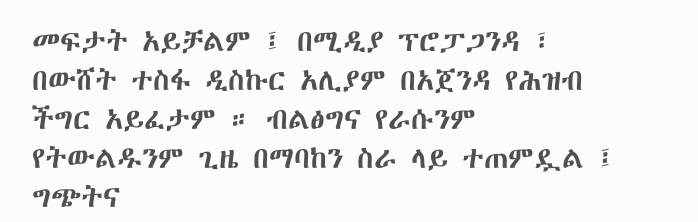መፍታት አይቻልም ፤ በሚዲያ ፕሮፓጋንዳ ፣ በውሸት ተስፋ ዲስኩር አሊያም በአጀንዳ የሕዝብ ችግር አይፈታም ። ብልፅግና የራሱንም የትውልዱንም ጊዜ በማባከን ስራ ላይ ተጠምዷል ፤ ግጭትና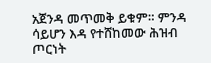አጀንዳ መጥመቅ ይቁም። ምንዳ ሳይሆን እዳ የተሸከመው ሕዝብ ጦርነት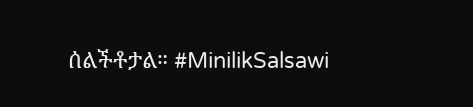ሰልችቶታል። #MinilikSalsawi